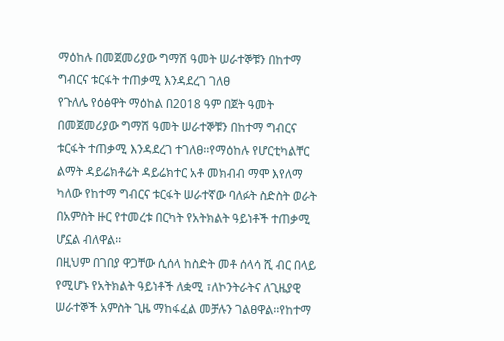ማዕከሉ በመጀመሪያው ግማሽ ዓመት ሠራተኞቹን በከተማ ግብርና ቱርፋት ተጠቃሚ እንዳደረገ ገለፀ
የጉለሌ የዕፅዋት ማዕከል በ2018 ዓም በጀት ዓመት በመጀመሪያው ግማሽ ዓመት ሠራተኞቹን በከተማ ግብርና ቱርፋት ተጠቃሚ እንዳደረገ ተገለፀ፡፡የማዕከሉ የሆርቲካልቸር ልማት ዳይሬክቶሬት ዳይሬክተር አቶ መክብብ ማሞ እየለማ ካለው የከተማ ግብርና ቱርፋት ሠራተኛው ባለፉት ስድስት ወራት በአምስት ዙር የተመረቱ በርካት የአትክልት ዓይነቶች ተጠቃሚ ሆኗል ብለዋል፡፡
በዚህም በገበያ ዋጋቸው ሲሰላ ከስድት መቶ ሰላሳ ሺ ብር በላይ የሚሆኑ የአትክልት ዓይነቶች ለቋሚ ፣ለኮንትራትና ለጊዜያዊ ሠራተኞች አምስት ጊዜ ማከፋፈል መቻሉን ገልፀዋል፡፡የከተማ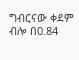ግብርናው ቀደም ብሎ በ0.84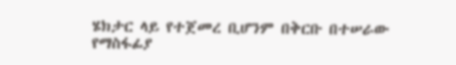ሄክታር ላይ የተጀመረ ቢሆንም በቅርቡ በተሠራው የማስፋፊያ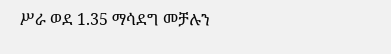ሥራ ወደ 1.35 ማሳደግ መቻሉን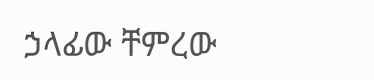ኃላፊው ቸምረው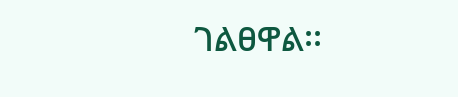ገልፀዋል፡፡